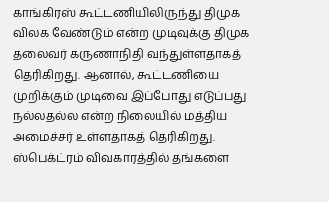காங்கிரஸ் கூட்டணியிலிருந்து திமுக விலக வேண்டும் என்ற முடிவுக்கு திமுக தலைவர் கருணாநிதி வந்துள்ளதாகத் தெரிகிறது. ஆனால், கூட்டணியை முறிக்கும் முடிவை இப்போது எடுப்பது நல்லதல்ல என்ற நிலையில் மத்திய அமைச்சர் உள்ளதாகத் தெரிகிறது.
ஸ்பெக்ட்ரம் விவகாரத்தில் தங்களை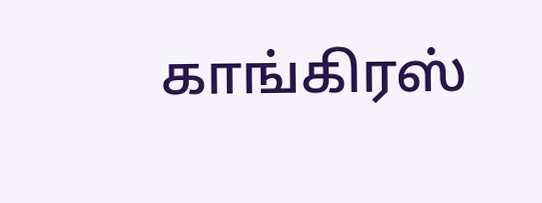காங்கிரஸ்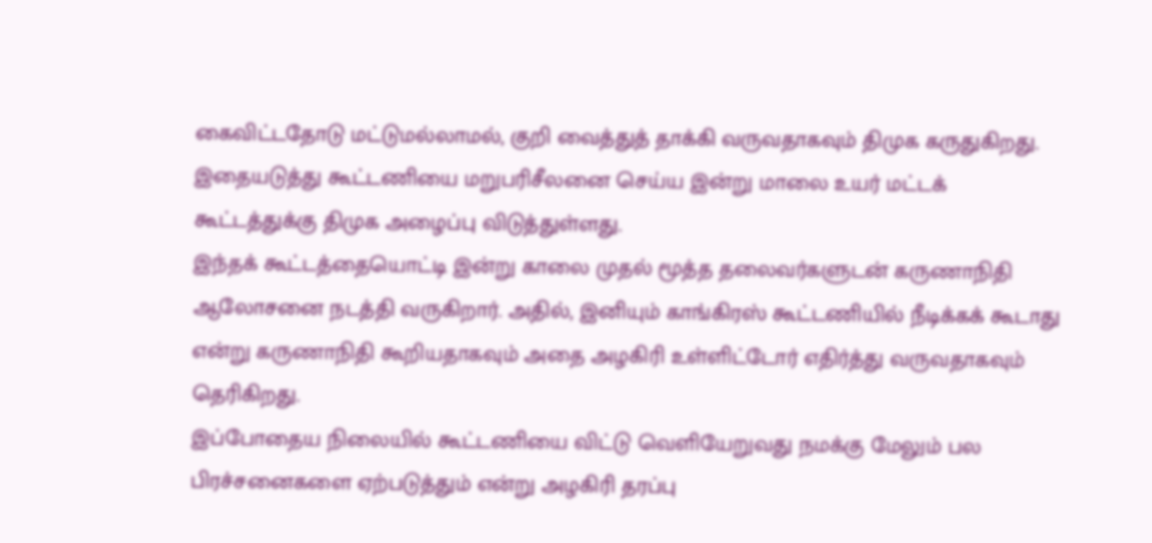கைவிட்டதோடு மட்டுமல்லாமல், குறி வைத்துத் தாக்கி வருவதாகவும் திமுக கருதுகிறது. இதையடுத்து கூட்டணியை மறுபரிசீலனை செய்ய இன்று மாலை உயர் மட்டக் கூட்டத்துக்கு திமுக அழைப்பு விடுத்துள்ளது.
இந்தக் கூட்டத்தையொட்டி இன்று காலை முதல் மூத்த தலைவர்களுடன் கருணாநிதி ஆலோசனை நடத்தி வருகிறார். அதில், இனியும் காங்கிரஸ் கூட்டணியில் நீடிக்கக் கூடாது என்று கருணாநிதி கூறியதாகவும் அதை அழகிரி உள்ளிட்டோர் எதிர்த்து வருவதாகவும் தெரிகிறது.
இப்போதைய நிலையில் கூட்டணியை விட்டு வெளியேறுவது நமக்கு மேலும் பல பிரச்சனைகளை ஏற்படுத்தும் என்று அழகிரி தரப்பு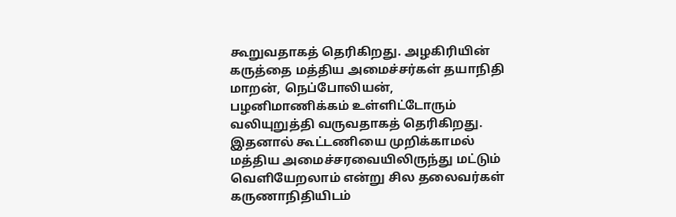கூறுவதாகத் தெரிகிறது. அழகிரியின் கருத்தை மத்திய அமைச்சர்கள் தயாநிதி மாறன், நெப்போலியன், பழனிமாணிக்கம் உள்ளிட்டோரும் வலியுறுத்தி வருவதாகத் தெரிகிறது.
இதனால் கூட்டணியை முறிக்காமல் மத்திய அமைச்சரவையிலிருந்து மட்டும் வெளியேறலாம் என்று சில தலைவர்கள் கருணாநிதியிடம்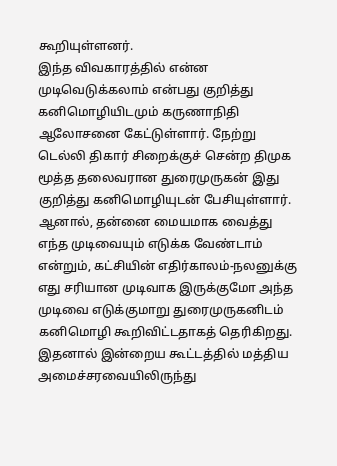கூறியுள்ளனர்.
இந்த விவகாரத்தில் என்ன முடிவெடுக்கலாம் என்பது குறித்து கனிமொழியிடமும் கருணாநிதி ஆலோசனை கேட்டுள்ளார். நேற்று டெல்லி திகார் சிறைக்குச் சென்ற திமுக மூத்த தலைவரான துரைமுருகன் இது குறித்து கனிமொழியுடன் பேசியுள்ளார்.
ஆனால், தன்னை மையமாக வைத்து எந்த முடிவையும் எடுக்க வேண்டாம் என்றும், கட்சியின் எதிர்காலம்-நலனுக்கு எது சரியான முடிவாக இருக்குமோ அந்த முடிவை எடுக்குமாறு துரைமுருகனிடம் கனிமொழி கூறிவிட்டதாகத் தெரிகிறது.
இதனால் இன்றைய கூட்டத்தில் மத்திய அமைச்சரவையிலிருந்து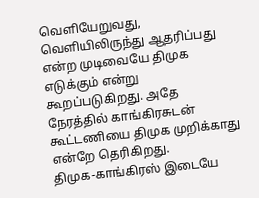வெளியேறுவது, வெளியிலிருந்து ஆதரிப்பது என்ற முடிவையே திமுக எடுக்கும் என்று கூறப்படுகிறது. அதே நேரத்தில் காங்கிரசுடன் கூட்டணியை திமுக முறிக்காது என்றே தெரிகிறது.
திமுக-காங்கிரஸ் இடையே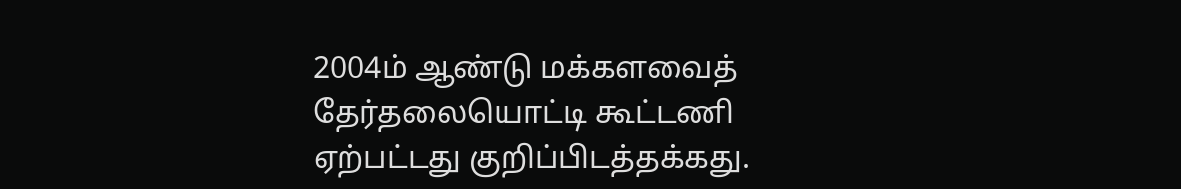2004ம் ஆண்டு மக்களவைத் தேர்தலையொட்டி கூட்டணி ஏற்பட்டது குறிப்பிடத்தக்கது.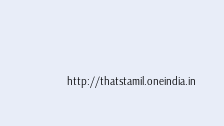http://thatstamil.oneindia.in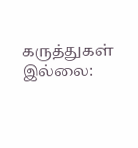கருத்துகள் இல்லை: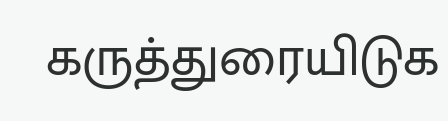கருத்துரையிடுக